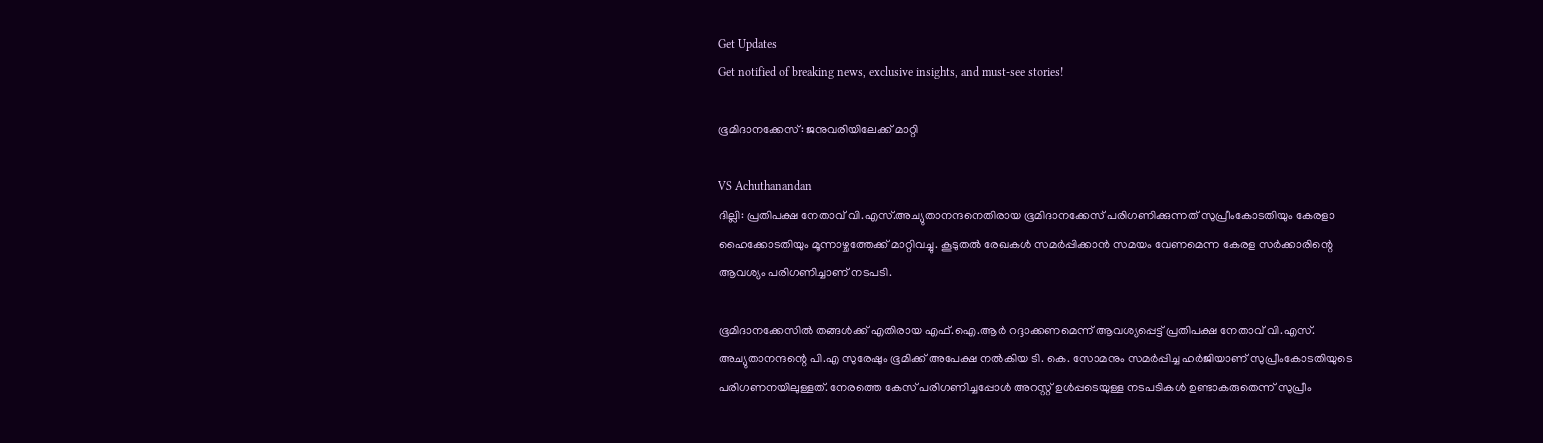Get Updates
Get notified of breaking news, exclusive insights, and must-see stories!

ഭൂമിദാനക്കേസ്: ജനുവരിയിലേക്ക് മാറ്റി

VS Achuthanandan
ദില്ലി: പ്രതിപക്ഷ നേതാവ് വി.എസ്.അച്യുതാനന്ദനെതിരായ ഭൂമിദാനക്കേസ് പരിഗണിക്കുന്നത് സുപ്രീംകോടതിയും കേരളാ ഹൈക്കോടതിയും മൂന്നാഴ്ചത്തേക്ക് മാറ്റിവച്ചു. കൂടുതല്‍ രേഖകള്‍ സമര്‍പ്പിക്കാന്‍ സമയം വേണമെന്ന കേരള സര്‍ക്കാരിന്റെ ആവശ്യം പരിഗണിച്ചാണ് നടപടി.

ഭൂമിദാനക്കേസില്‍ തങ്ങള്‍ക്ക് എതിരായ എഫ്.ഐ.ആര്‍ റദ്ദാക്കണമെന്ന് ആവശ്യപ്പെട്ട് പ്രതിപക്ഷ നേതാവ് വി.എസ്. അച്യുതാനന്ദന്റെ പി.എ സുരേഷും ഭൂമിക്ക് അപേക്ഷ നല്‍കിയ ടി. കെ. സോമനും സമര്‍പ്പിച്ച ഹര്‍ജിയാണ് സുപ്രീംകോടതിയുടെ പരിഗണനയിലുള്ളത്. നേരത്തെ കേസ് പരിഗണിച്ചപ്പോള്‍ അറസ്റ്റ് ഉള്‍പ്പടെയുള്ള നടപടികള്‍ ഉണ്ടാകരുതെന്ന് സുപ്രീം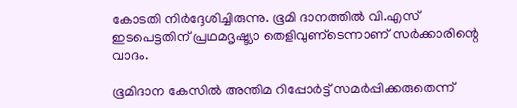കോടതി നിര്‍ദ്ദേശിച്ചിരുന്നു. ഭൂമി ദാനത്തില്‍ വി.എസ് ഇടപെട്ടതിന് പ്രഥമദൃഷ്ട്യാ തെളിവുണ്‌ടെന്നാണ് സര്‍ക്കാരിന്റെ വാദം.

ഭൂമിദാന കേസില്‍ അന്തിമ റിപ്പോര്‍ട്ട് സമര്‍പ്പിക്കരുതെന്ന്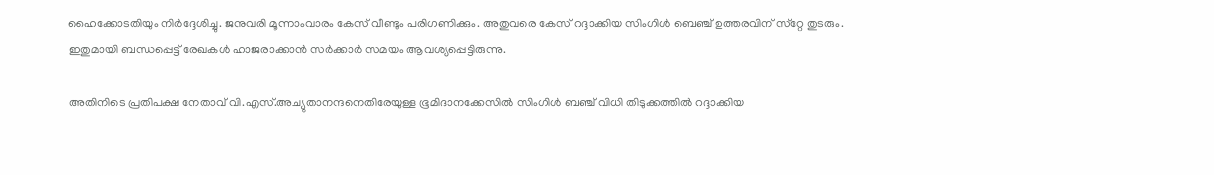ഹൈക്കോടതിയും നിര്‍ദ്ദേശിച്ചു. ജനുവരി മൂന്നാംവാരം കേസ് വീണ്ടും പരിഗണിക്കും. അതുവരെ കേസ് റദ്ദാക്കിയ സിംഗിള്‍ ബെഞ്ച് ഉത്തരവിന് സ്‌റ്റേ തുടരും. ഇതുമായി ബന്ധപ്പെട്ട് രേഖകള്‍ ഹാജരാക്കാന്‍ സര്‍ക്കാര്‍ സമയം ആവശ്യപ്പെട്ടിരുന്നു.

അതിനിടെ പ്രതിപക്ഷ നേതാവ് വി.എസ്.അച്യുതാനന്ദനെതിരേയുള്ള ഭൂമിദാനക്കേസില്‍ സിംഗിള്‍ ബഞ്ച് വിധി തിടുക്കത്തില്‍ റദ്ദാക്കിയ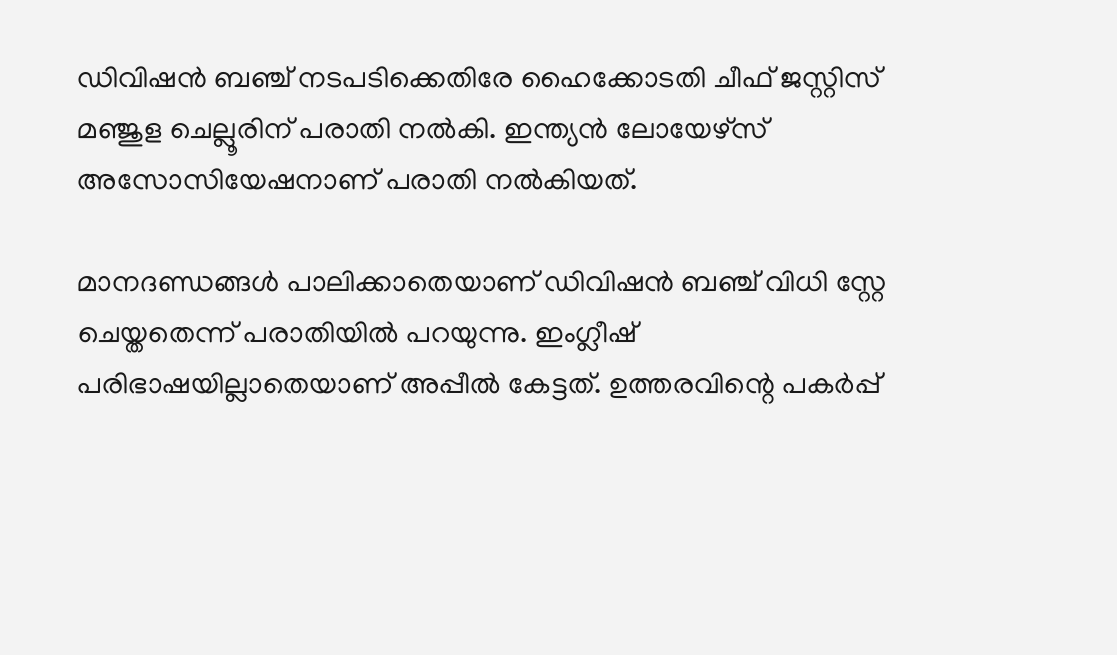ഡിവിഷന്‍ ബഞ്ച് നടപടിക്കെതിരേ ഹൈക്കോടതി ചീഫ് ജസ്റ്റിസ് മഞ്ജുള ചെല്ലൂരിന് പരാതി നല്‍കി. ഇന്ത്യന്‍ ലോയേഴ്‌സ് അസോസിയേഷനാണ് പരാതി നല്‍കിയത്.

മാനദണ്ഡങ്ങള്‍ പാലിക്കാതെയാണ് ഡിവിഷന്‍ ബഞ്ച് വിധി സ്റ്റേ ചെയ്തതെന്ന് പരാതിയില്‍ പറയുന്നു. ഇംഗ്ലീഷ് പരിഭാഷയില്ലാതെയാണ് അപ്പീല്‍ കേട്ടത്. ഉത്തരവിന്റെ പകര്‍പ്പ്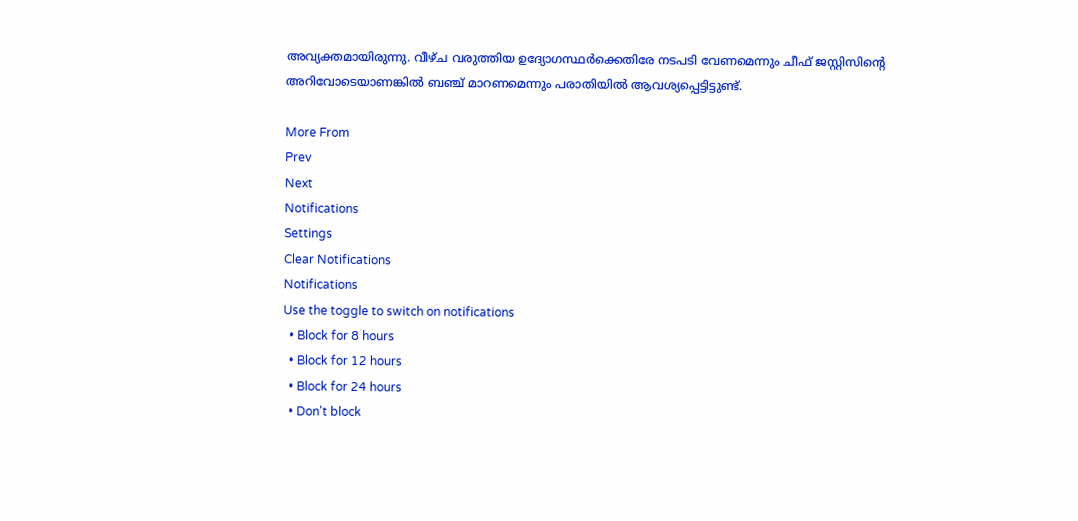അവ്യക്തമായിരുന്നു. വീഴ്ച വരുത്തിയ ഉദ്യോഗസ്ഥര്‍ക്കെതിരേ നടപടി വേണമെന്നും ചീഫ് ജസ്റ്റിസിന്റെ അറിവോടെയാണങ്കില്‍ ബഞ്ച് മാറണമെന്നും പരാതിയില്‍ ആവശ്യപ്പെട്ടിട്ടുണ്ട്.

More From
Prev
Next
Notifications
Settings
Clear Notifications
Notifications
Use the toggle to switch on notifications
  • Block for 8 hours
  • Block for 12 hours
  • Block for 24 hours
  • Don't block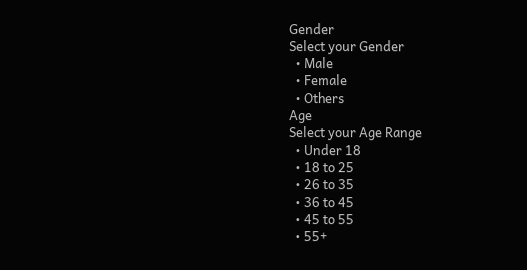Gender
Select your Gender
  • Male
  • Female
  • Others
Age
Select your Age Range
  • Under 18
  • 18 to 25
  • 26 to 35
  • 36 to 45
  • 45 to 55
  • 55+